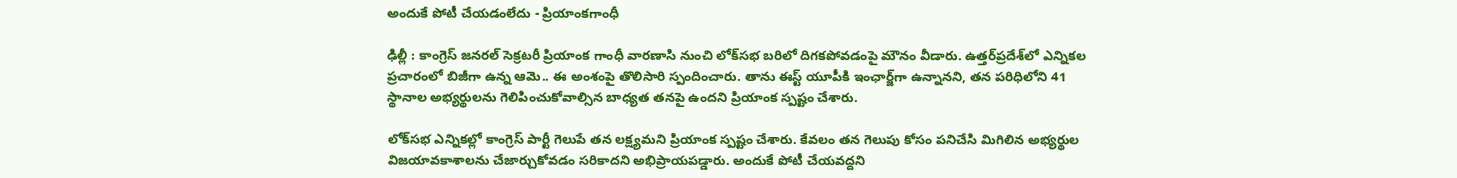అందుకే పోటీ చేయడంలేదు - ప్రియాంకగాంధీ

ఢిల్లీ : కాంగ్రెస్ జనరల్ సెక్రటరీ ప్రియాంక గాంధీ వారణాసి నుంచి లోక్‌సభ బరిలో దిగకపోవడంపై మౌనం వీడారు. ఉత్తర్‌ప్రదేశ్‌లో ఎన్నికల ప్రచారంలో బిజీగా ఉన్న ఆమె.. ఈ అంశంపై తొలిసారి స్పందించారు. తాను ఈస్ట్ యూపీకి ఇంఛార్జ్‌గా ఉన్నానని, తన పరిధిలోని 41 స్థానాల అభ్యర్థులను గెలిపించుకోవాల్సిన బాధ్యత తనపై ఉందని ప్రియాంక స్పష్టం చేశారు.

లోక్‌సభ ఎన్నికల్లో కాంగ్రెస్ పార్టీ గెలుపే తన లక్ష్యమని ప్రియాంక స్పష్టం చేశారు. కేవలం తన గెలుపు కోసం పనిచేసి మిగిలిన అభ్యర్థుల విజయావకాశాలను చేజార్చుకోవడం సరికాదని అభిప్రాయపడ్డారు. అందుకే పోటీ చేయవద్దని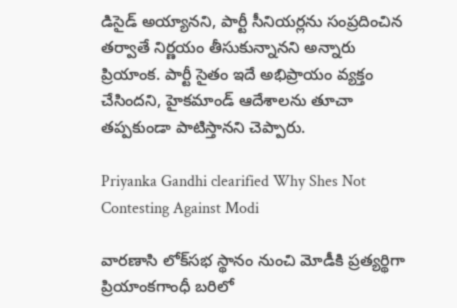డిసైడ్ అయ్యానని, పార్టీ సీనియర్లను సంప్రదించిన తర్వాతే నిర్ణయం తీసుకున్నానని అన్నారు ప్రియాంక. పార్టీ సైతం ఇదే అభిప్రాయం వ్యక్తం చేసిందని, హైకమాండ్ ఆదేశాలను తూచా తప్పకుండా పాటిస్తానని చెప్పారు.

Priyanka Gandhi clearified Why Shes Not Contesting Against Modi

వారణాసి లోక్‌సభ స్థానం నుంచి మోడీకి ప్రత్యర్థిగా ప్రియాంకగాంధీ బరిలో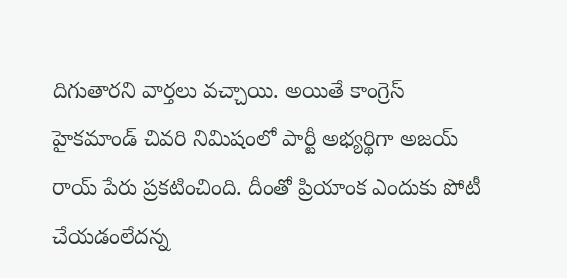దిగుతారని వార్తలు వచ్చాయి. అయితే కాంగ్రెస్ హైకమాండ్ చివరి నిమిషంలో పార్టీ అభ్యర్థిగా అజయ్ రాయ్‌ పేరు ప్రకటించింది. దీంతో ప్రియాంక ఎందుకు పోటీ చేయడంలేదన్న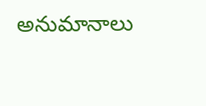అనుమానాలు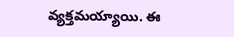వ్యక్తమయ్యాయి. ఈ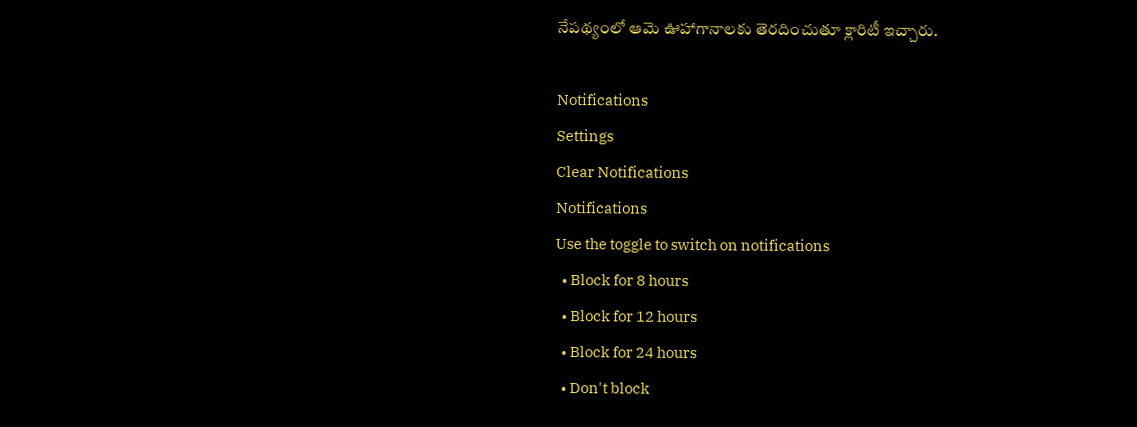నేపథ్యంలో ఆమె ఊహాగానాలకు తెరదించుతూ క్లారిటీ ఇచ్చారు.

Notifications
Settings
Clear Notifications
Notifications
Use the toggle to switch on notifications
  • Block for 8 hours
  • Block for 12 hours
  • Block for 24 hours
  • Don't block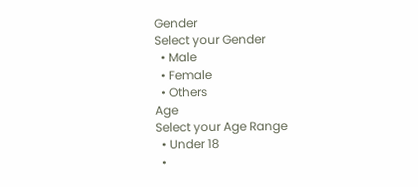Gender
Select your Gender
  • Male
  • Female
  • Others
Age
Select your Age Range
  • Under 18
  •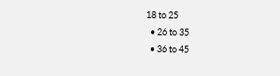18 to 25
  • 26 to 35
  • 36 to 45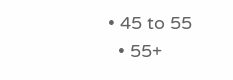• 45 to 55
  • 55+